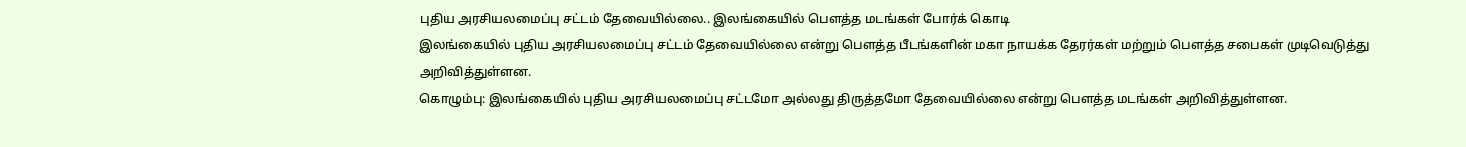புதிய அரசியலமைப்பு சட்டம் தேவையில்லை.. இலங்கையில் பௌத்த மடங்கள் போர்க் கொடி
இலங்கையில் புதிய அரசியலமைப்பு சட்டம் தேவையில்லை என்று பௌத்த பீடங்களின் மகா நாயக்க தேரர்கள் மற்றும் பௌத்த சபைகள் முடிவெடுத்து அறிவித்துள்ளன.
கொழும்பு: இலங்கையில் புதிய அரசியலமைப்பு சட்டமோ அல்லது திருத்தமோ தேவையில்லை என்று பௌத்த மடங்கள் அறிவித்துள்ளன.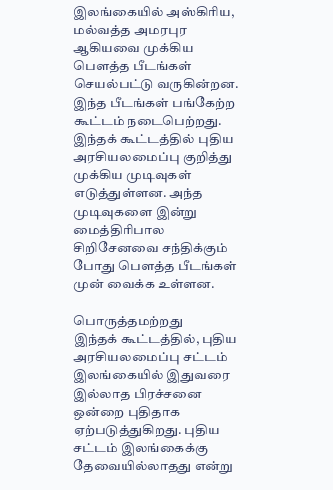இலங்கையில் அஸ்கிரிய, மல்வத்த அமரபுர ஆகியவை முக்கிய பௌத்த பீடங்கள் செயல்பட்டு வருகின்றன. இந்த பீடங்கள் பங்கேற்ற கூட்டம் நடைபெற்றது.
இந்தக் கூட்டத்தில் புதிய அரசியலமைப்பு குறித்து முக்கிய முடிவுகள் எடுத்துள்ளன. அந்த முடிவுகளை இன்று மைத்திரிபால சிறிசேனவை சந்திக்கும் போது பௌத்த பீடங்கள் முன் வைக்க உள்ளன.

பொருத்தமற்றது
இந்தக் கூட்டத்தில், புதிய அரசியலமைப்பு சட்டம் இலங்கையில் இதுவரை இல்லாத பிரச்சனை ஒன்றை புதிதாக ஏற்படுத்துகிறது. புதிய சட்டம் இலங்கைக்கு தேவையில்லாதது என்று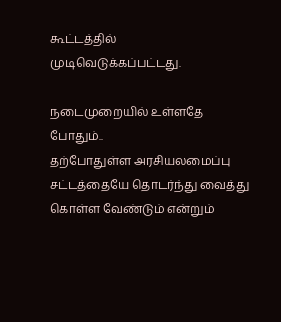கூட்டத்தில் முடிவெடுக்கப்பட்டது.

நடைமுறையில் உள்ளதே போதும்..
தற்போதுள்ள அரசியலமைப்பு சட்டத்தையே தொடர்ந்து வைத்து கொள்ள வேண்டும் என்றும்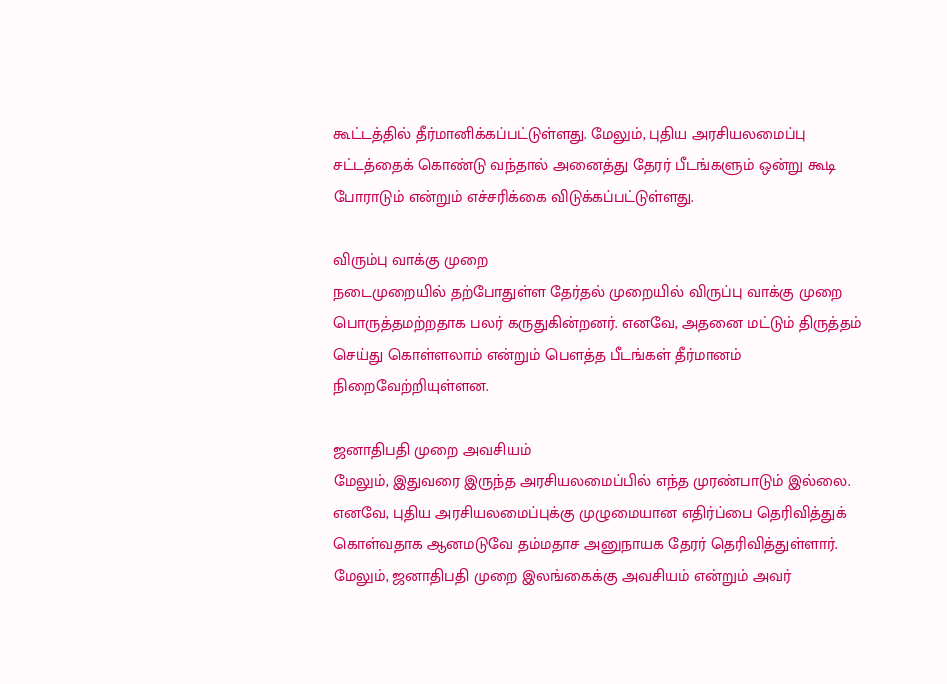கூட்டத்தில் தீர்மானிக்கப்பட்டுள்ளது. மேலும், புதிய அரசியலமைப்பு சட்டத்தைக் கொண்டு வந்தால் அனைத்து தேரர் பீடங்களும் ஒன்று கூடி போராடும் என்றும் எச்சரிக்கை விடுக்கப்பட்டுள்ளது.

விரும்பு வாக்கு முறை
நடைமுறையில் தற்போதுள்ள தேர்தல் முறையில் விருப்பு வாக்கு முறை பொருத்தமற்றதாக பலர் கருதுகின்றனர். எனவே, அதனை மட்டும் திருத்தம் செய்து கொள்ளலாம் என்றும் பௌத்த பீடங்கள் தீர்மானம் நிறைவேற்றியுள்ளன.

ஜனாதிபதி முறை அவசியம்
மேலும், இதுவரை இருந்த அரசியலமைப்பில் எந்த முரண்பாடும் இல்லை. எனவே, புதிய அரசியலமைப்புக்கு முழுமையான எதிர்ப்பை தெரிவித்துக் கொள்வதாக ஆனமடுவே தம்மதாச அனுநாயக தேரர் தெரிவித்துள்ளார். மேலும், ஜனாதிபதி முறை இலங்கைக்கு அவசியம் என்றும் அவர்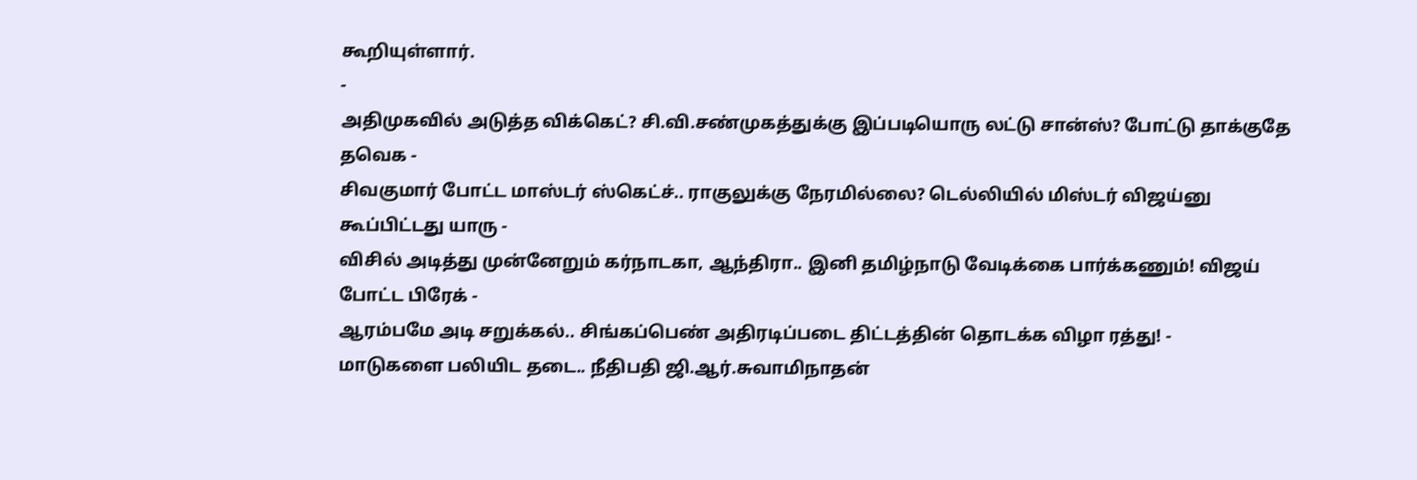கூறியுள்ளார்.
-
அதிமுகவில் அடுத்த விக்கெட்? சி.வி.சண்முகத்துக்கு இப்படியொரு லட்டு சான்ஸ்? போட்டு தாக்குதே தவெக -
சிவகுமார் போட்ட மாஸ்டர் ஸ்கெட்ச்.. ராகுலுக்கு நேரமில்லை? டெல்லியில் மிஸ்டர் விஜய்னு கூப்பிட்டது யாரு -
விசில் அடித்து முன்னேறும் கர்நாடகா, ஆந்திரா.. இனி தமிழ்நாடு வேடிக்கை பார்க்கணும்! விஜய் போட்ட பிரேக் -
ஆரம்பமே அடி சறுக்கல்.. சிங்கப்பெண் அதிரடிப்படை திட்டத்தின் தொடக்க விழா ரத்து! -
மாடுகளை பலியிட தடை.. நீதிபதி ஜி.ஆர்.சுவாமிநாதன்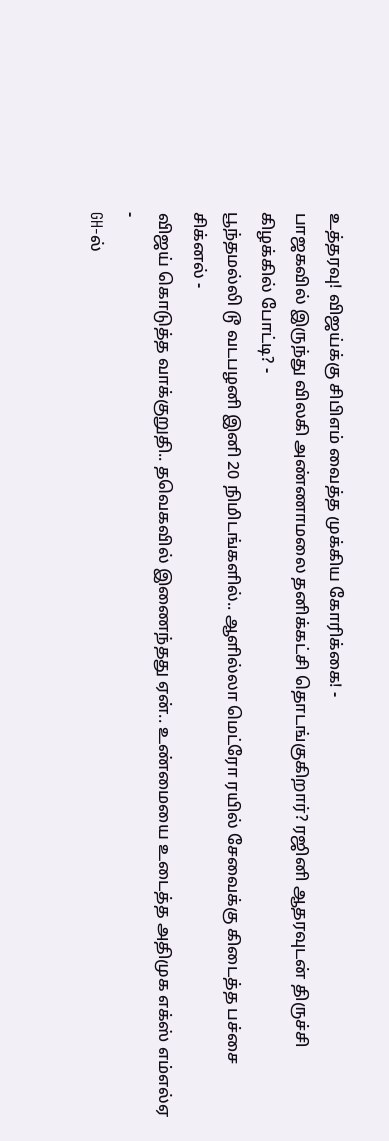உத்தரவு! விஜய்க்கு சிபிஎம் வைத்த முக்கிய கோரிக்கை! -
பாஜகவில் இருந்து விலகி அண்ணாமலை தனிக்கட்சி தொடங்குகிறார்? ரஜினி ஆதரவுடன் திருச்சி கிழக்கில் போட்டி? -
பூந்தமல்லி டூ வடபழனி இனி 20 நிமிடங்களில்.. ஆளில்லா மெட்ரோ ரயில் சேவைக்கு கிடைத்த பச்சை சிக்னல் -
விஜய் கொடுத்த வாக்குறுதி.. தவெகவில் இணைந்தது ஏன்.. உண்மையை உடைத்த அதிமுக எக்ஸ் எம்எல்ஏ -
GH-ல்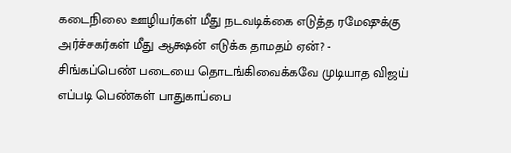கடைநிலை ஊழியர்கள் மீது நடவடிக்கை எடுத்த ரமேஷுக்கு அர்ச்சகர்கள் மீது ஆக்ஷன் எடுக்க தாமதம் ஏன்? -
சிங்கப்பெண் படையை தொடங்கிவைக்கவே முடியாத விஜய் எப்படி பெண்கள் பாதுகாப்பை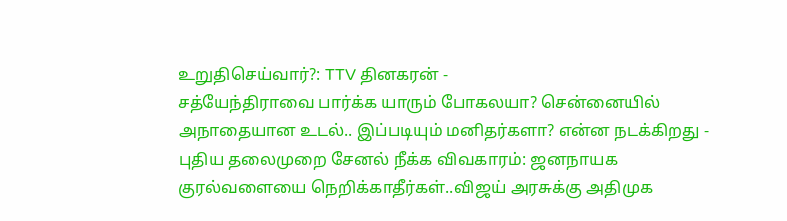உறுதிசெய்வார்?: TTV தினகரன் -
சத்யேந்திராவை பார்க்க யாரும் போகலயா? சென்னையில் அநாதையான உடல்.. இப்படியும் மனிதர்களா? என்ன நடக்கிறது -
புதிய தலைமுறை சேனல் நீக்க விவகாரம்: ஜனநாயக குரல்வளையை நெறிக்காதீர்கள்..விஜய் அரசுக்கு அதிமுக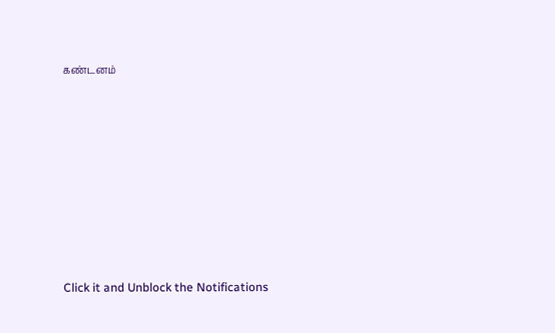கண்டனம்












Click it and Unblock the Notifications